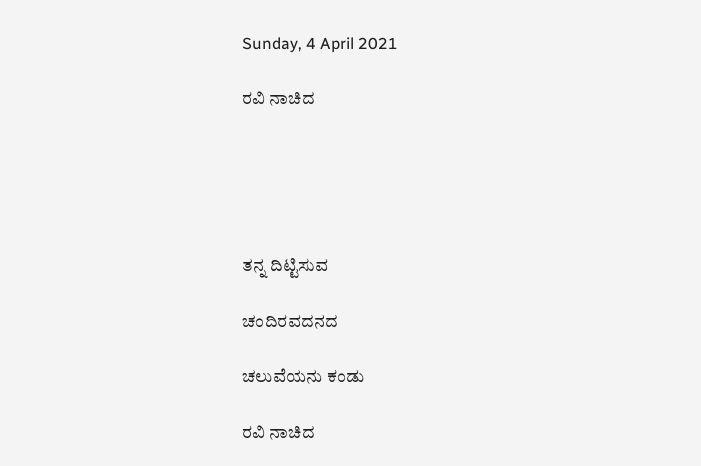Sunday, 4 April 2021

ರವಿ ನಾಚಿದ





ತನ್ನ ದಿಟ್ಟಿಸುವ

ಚಂದಿರವದನದ

ಚಲುವೆಯನು ಕಂಡು

ರವಿ ನಾಚಿದ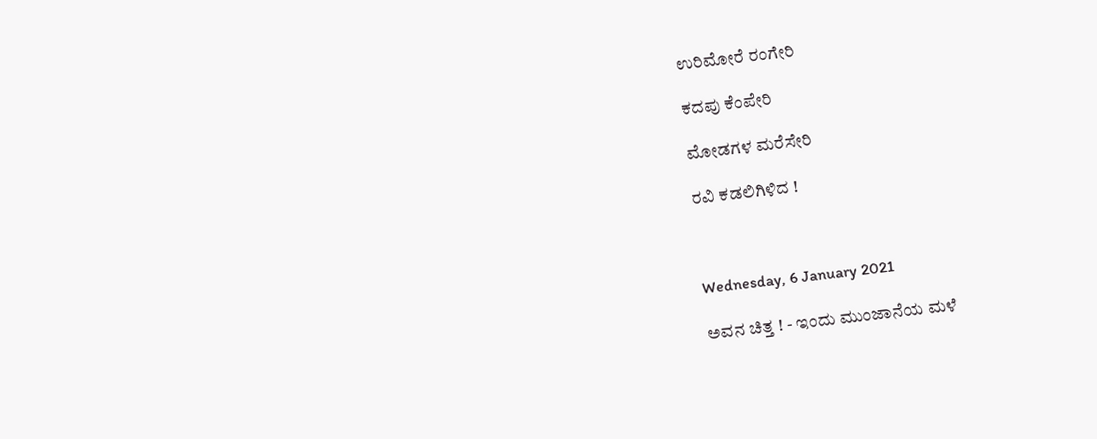ಉರಿಮೋರೆ ರಂಗೇರಿ

ಕದಪು ಕೆಂಪೇರಿ

ಮೋಡಗಳ ಮರೆಸೇರಿ

ರವಿ ಕಡಲಿಗಿಳಿದ !



Wednesday, 6 January 2021

ಅವನ ಚಿತ್ತ ! - ಇಂದು ಮುಂಜಾನೆಯ ಮಳೆ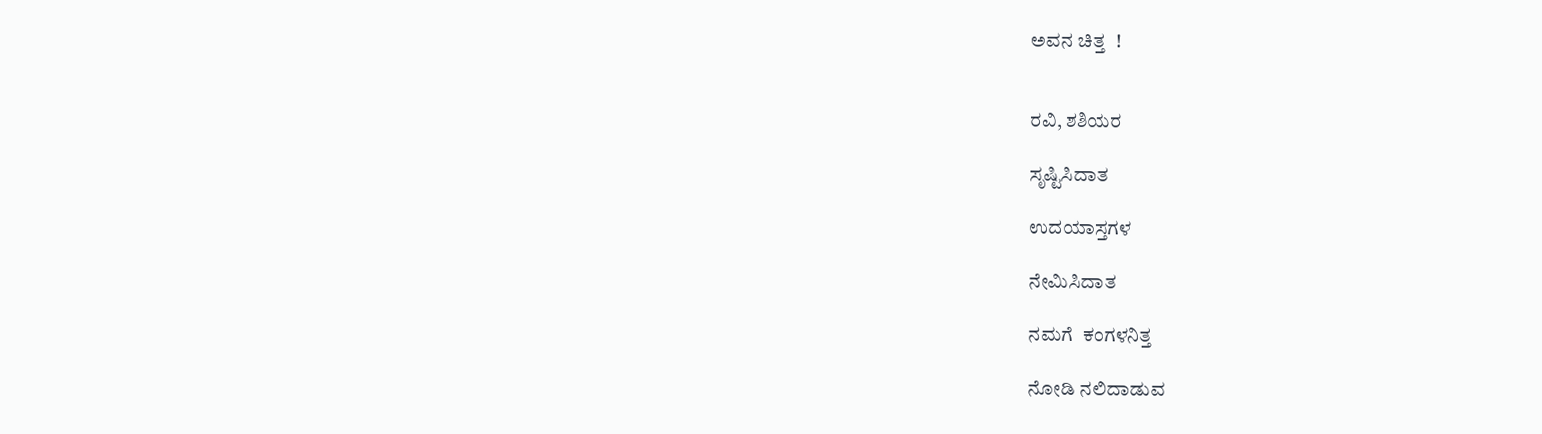ಅವನ ಚಿತ್ತ  !


ರವಿ, ಶಶಿಯರ

ಸೃಷ್ಟಿಸಿದಾತ

ಉದಯಾಸ್ತಗಳ

ನೇಮಿಸಿದಾತ

ನಮಗೆ  ಕಂಗಳನಿತ್ತ

ನೋಡಿ ನಲಿದಾಡುವ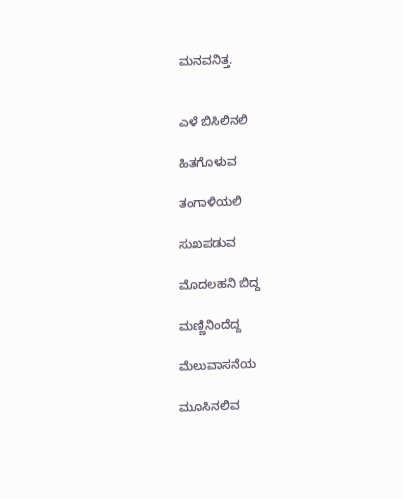ಮನವನಿತ್ತ.


ಎಳೆ ಬಿಸಿಲಿನಲಿ

ಹಿತಗೊಳುವ

ತಂಗಾಳಿಯಲಿ

ಸುಖಪಡುವ

ಮೊದಲಹನಿ ಬಿದ್ದ

ಮಣ್ಣಿನಿಂದೆದ್ದ

ಮೆಲುವಾಸನೆಯ

ಮೂಸಿನಲಿವ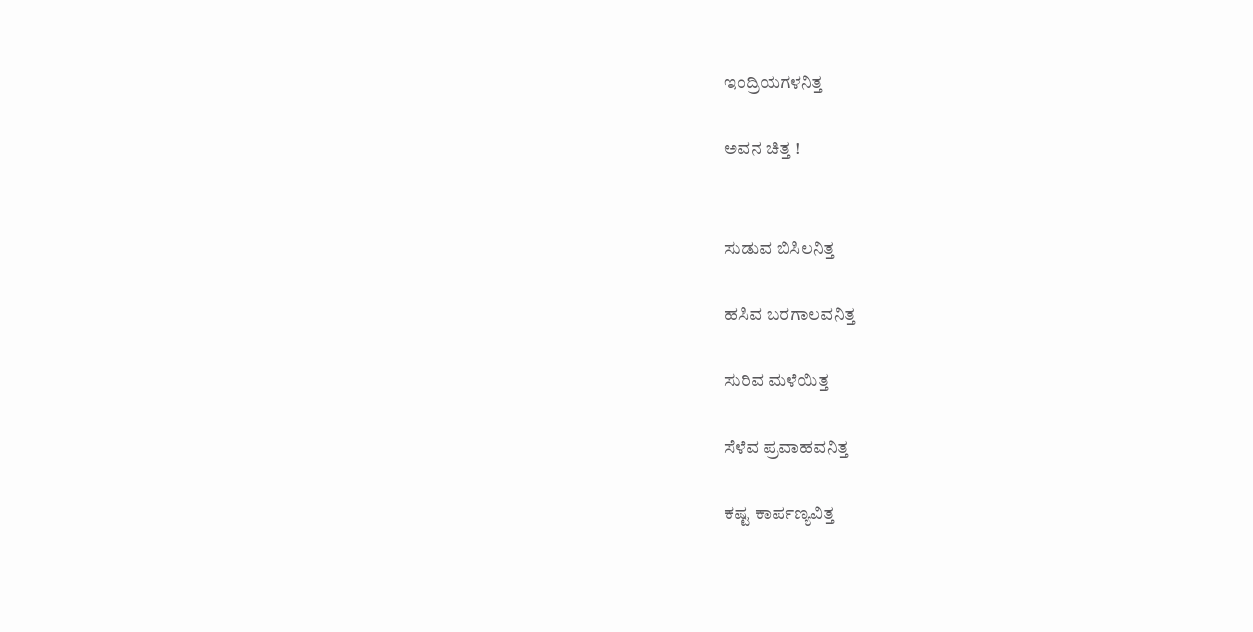ಇಂದ್ರಿಯಗಳನಿತ್ತ

ಅವನ ಚಿತ್ತ !


ಸುಡುವ ಬಿಸಿಲನಿತ್ತ

ಹಸಿವ ಬರಗಾಲವನಿತ್ತ

ಸುರಿವ ಮಳೆಯಿತ್ತ

ಸೆಳೆವ ಪ್ರವಾಹವನಿತ್ತ

ಕಷ್ಟ ಕಾರ್ಪಣ್ಯವಿತ್ತ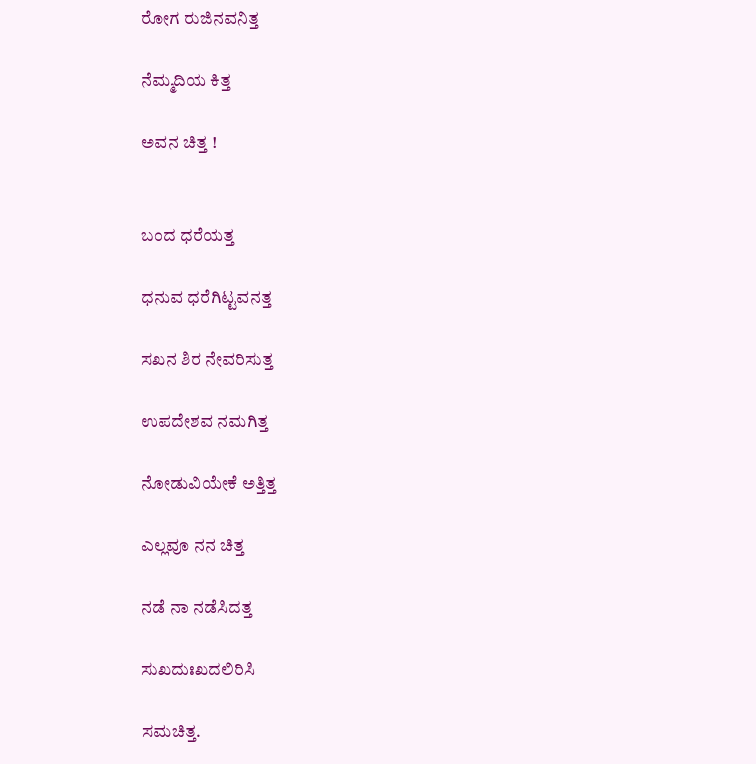ರೋಗ ರುಜಿನವನಿತ್ತ

ನೆಮ್ಮದಿಯ ಕಿತ್ತ

ಅವನ ಚಿತ್ತ !


ಬಂದ ಧರೆಯತ್ತ

ಧನುವ ಧರೆಗಿಟ್ಟವನತ್ತ

ಸಖನ ಶಿರ ನೇವರಿಸುತ್ತ

ಉಪದೇಶವ ನಮಗಿತ್ತ

ನೋಡುವಿಯೇಕೆ ಅತ್ತಿತ್ತ

ಎಲ್ಲವೂ ನನ ಚಿತ್ತ

ನಡೆ ನಾ ನಡೆಸಿದತ್ತ

ಸುಖದುಃಖದಲಿರಿಸಿ

ಸಮಚಿತ್ತ.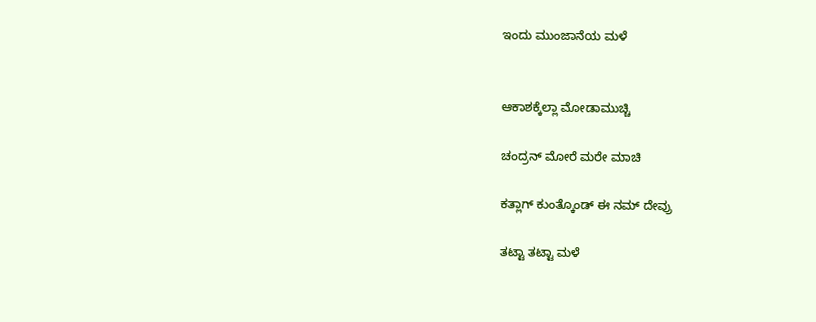ಇಂದು ಮುಂಜಾನೆಯ ಮಳೆ


ಆಕಾಶಕ್ಕೆಲ್ಲಾ ಮೋಡಾಮುಚ್ಚಿ

ಚಂದ್ರನ್ ಮೋರೆ ಮರೇ ಮಾಚಿ

ಕತ್ಲಾಗ್ ಕುಂತ್ಕೊಂಡ್ ಈ ನಮ್ ದೇವ್ರು

ತಟ್ಟಾ ತಟ್ಟಾ ಮಳೆ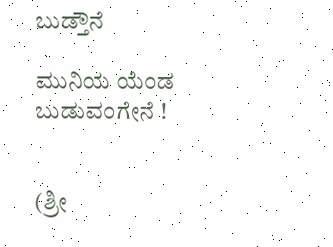ಬುಡ್ತೌನೆ

ಮುನಿಯ ಯೆಂಡ ಬುಡುವಂಗೇನೆ !


(ಶ್ರೀ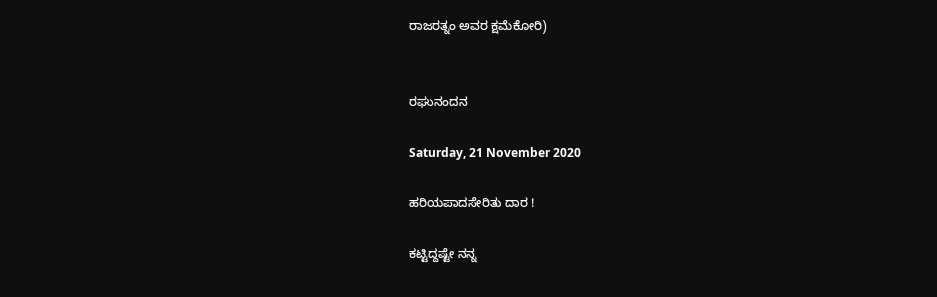ರಾಜರತ್ನಂ ಅವರ ಕ್ಷಮೆಕೋರಿ)


ರಘುನಂದನ

Saturday, 21 November 2020

ಹರಿಯಪಾದಸೇರಿತು ದಾರ !

ಕಟ್ಟಿದ್ದಷ್ಟೇ ನನ್ನ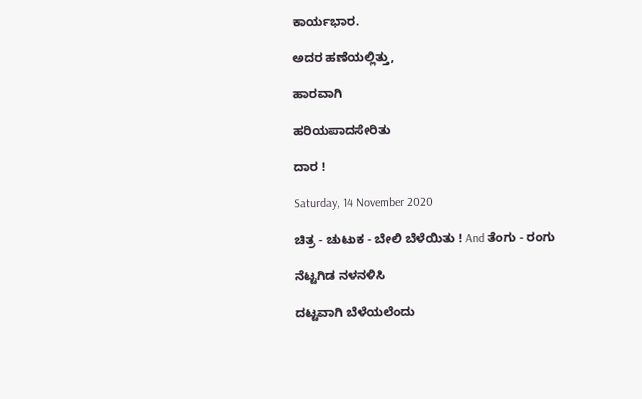ಕಾರ್ಯಭಾರ.

ಅದರ ಹಣೆಯಲ್ಲಿತ್ತು,

ಹಾರವಾಗಿ

ಹರಿಯಪಾದಸೇರಿತು

ದಾರ !

Saturday, 14 November 2020

ಚಿತ್ರ - ಚುಟುಕ - ಬೇಲಿ ಬೆಳೆಯಿತು ! And ತೆಂಗು - ರಂಗು

ನೆಟ್ಟಗಿಡ ನಳನಳಿಸಿ

ದಟ್ಟವಾಗಿ ಬೆಳೆಯಲೆಂದು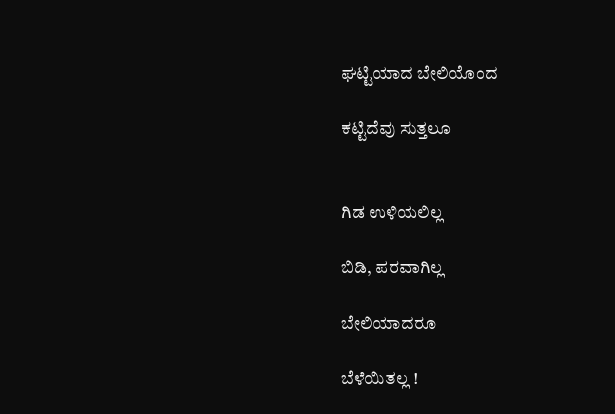ಘಟ್ಟಿಯಾದ ಬೇಲಿಯೊಂದ

ಕಟ್ಟಿದೆವು ಸುತ್ತಲೂ


ಗಿಡ ಉಳಿಯಲಿಲ್ಲ

ಬಿಡಿ, ಪರವಾಗಿಲ್ಲ

ಬೇಲಿಯಾದರೂ

ಬೆಳೆಯಿತಲ್ಲ !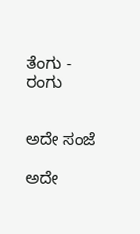ತೆಂಗು - ರಂಗು


ಅದೇ ಸಂಜೆ

ಅದೇ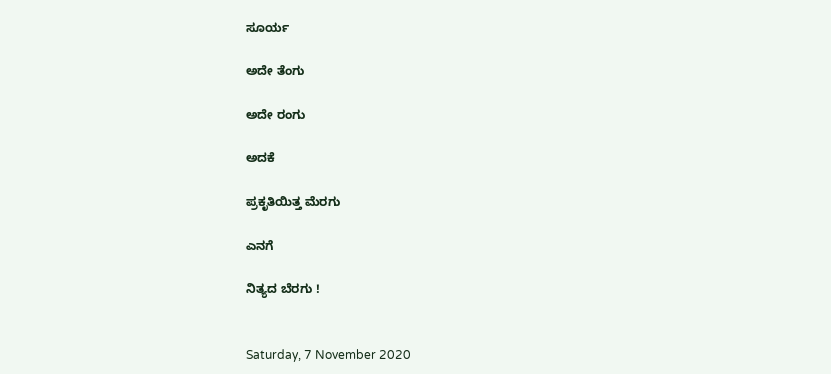ಸೂರ್ಯ

ಅದೇ ತೆಂಗು

ಅದೇ ರಂಗು

ಅದಕೆ

ಪ್ರಕೃತಿಯಿತ್ತ ಮೆರಗು

ಎನಗೆ

ನಿತ್ಯದ ಬೆರಗು !


Saturday, 7 November 2020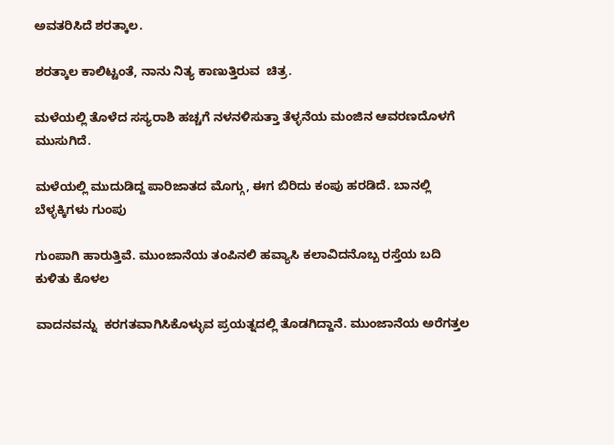ಅವತರಿಸಿದೆ ಶರತ್ಕಾಲ.

ಶರತ್ಕಾಲ ಕಾಲಿಟ್ಟಂತೆ, ನಾನು ನಿತ್ಯ ಕಾಣುತ್ತಿರುವ  ಚಿತ್ರ.

ಮಳೆಯಲ್ಲಿ ತೊಳೆದ ಸಸ್ಯರಾಶಿ ಹಚ್ಚಗೆ ನಳನಳಿಸುತ್ತಾ ತೆಳ್ಳನೆಯ ಮಂಜಿನ ಆವರಣದೊಳಗೆ ಮುಸುಗಿದೆ.

ಮಳೆಯಲ್ಲಿ ಮುದುಡಿದ್ದ ಪಾರಿಜಾತದ ಮೊಗ್ಗು, ಈಗ ಬಿರಿದು ಕಂಪು ಹರಡಿದೆ. ಬಾನಲ್ಲಿ ಬೆಳ್ಳಕ್ಕಿಗಳು ಗುಂಪು

ಗುಂಪಾಗಿ ಹಾರುತ್ತಿವೆ. ಮುಂಜಾನೆಯ ತಂಪಿನಲಿ ಹವ್ಯಾಸಿ ಕಲಾವಿದನೊಬ್ಬ ರಸ್ತೆಯ ಬದಿ ಕುಳಿತು ಕೊಳಲ

ವಾದನವನ್ನು  ಕರಗತವಾಗಿಸಿಕೊಳ್ಳುವ ಪ್ರಯತ್ನದಲ್ಲಿ ತೊಡಗಿದ್ದಾನೆ. ಮುಂಜಾನೆಯ ಅರೆಗತ್ತಲ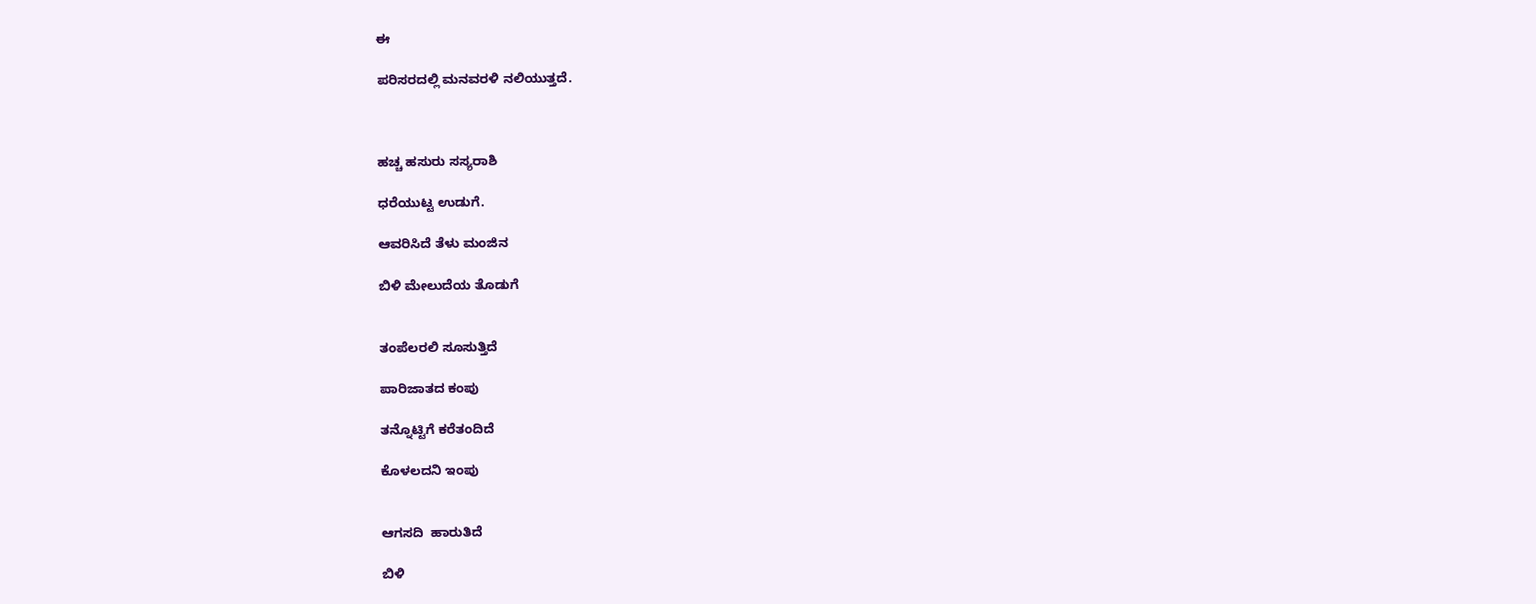ಈ

ಪರಿಸರದಲ್ಲಿ ಮನವರಳಿ ನಲಿಯುತ್ತದೆ.



ಹಚ್ಚ ಹಸುರು ಸಸ್ಯರಾಶಿ

ಧರೆಯುಟ್ಟ ಉಡುಗೆ.

ಆವರಿಸಿದೆ ತೆಳು ಮಂಜಿನ

ಬಿಳಿ ಮೇಲುದೆಯ ತೊಡುಗೆ


ತಂಪೆಲರಲಿ ಸೂಸುತ್ತಿದೆ

ಪಾರಿಜಾತದ ಕಂಪು

ತನ್ನೊಟ್ಟಿಗೆ ಕರೆತಂದಿದೆ

ಕೊಳಲದನಿ ಇಂಪು


ಆಗಸದಿ  ಹಾರುತಿದೆ

ಬಿಳಿ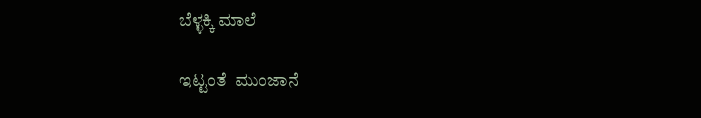ಬೆಳ್ಳಕ್ಕಿ ಮಾಲೆ

ಇಟ್ಟಂತೆ  ಮುಂಜಾನೆ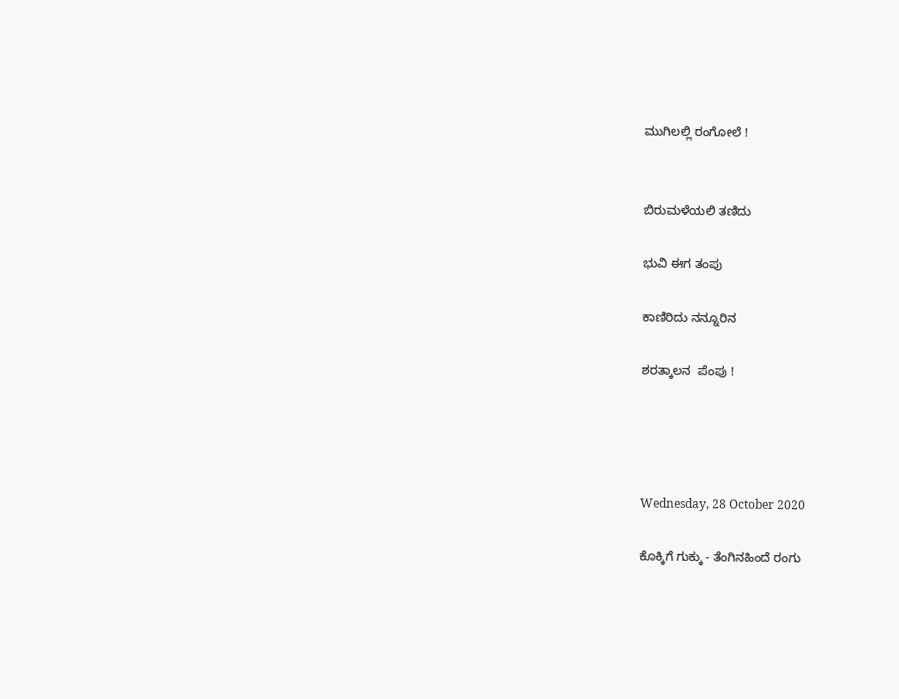ಮುಗಿಲಲ್ಲಿ ರಂಗೋಲೆ !


ಬಿರುಮಳೆಯಲಿ ತಣಿದು

ಭುವಿ ಈಗ ತಂಪು

ಕಾಣಿರಿದು ನನ್ನೂರಿನ

ಶರತ್ಕಾಲನ  ಪೆಂಪು !




Wednesday, 28 October 2020

ಕೊಕ್ಕಿಗೆ ಗುಕ್ಕು - ತೆಂಗಿನಹಿಂದೆ ರಂಗು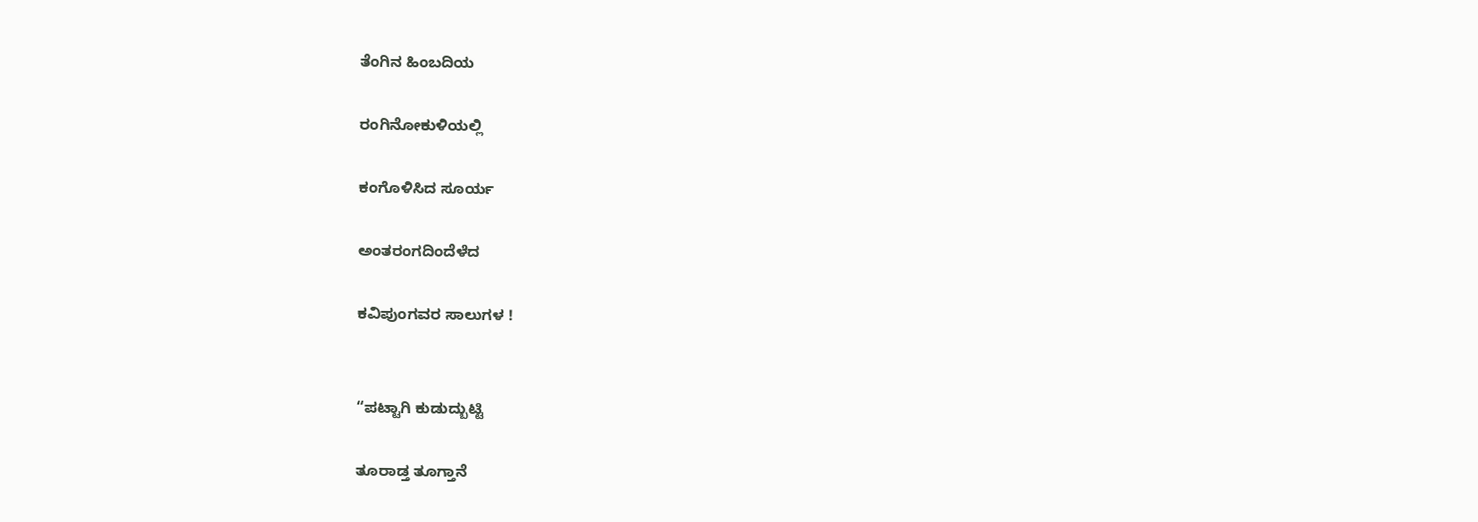ತೆಂಗಿನ ಹಿಂಬದಿಯ

ರಂಗಿನೋಕುಳಿಯಲ್ಲಿ

ಕಂಗೊಳಿಸಿದ ಸೂರ್ಯ

ಅಂತರಂಗದಿಂದೆಳೆದ

ಕವಿಪುಂಗವರ ಸಾಲುಗಳ !


“ಪಟ್ಟಾಗಿ ಕುಡುದ್ಬುಟ್ಟಿ

ತೂರಾಡ್ತ ತೂಗ್ತಾನೆ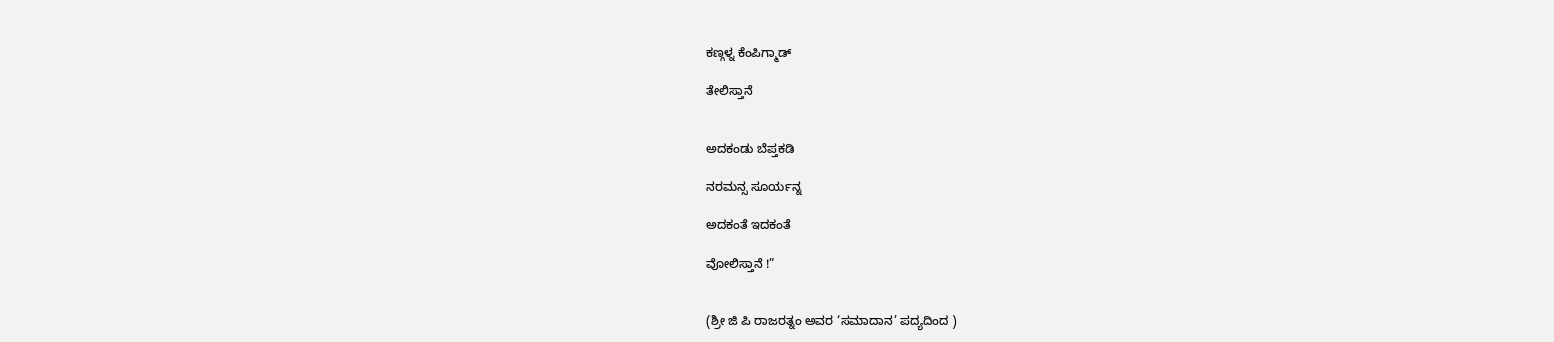ಕಣ್ಗಳ್ನ ಕೆಂಪಿಗ್ಮಾಡ್

ತೇಲಿಸ್ತಾನೆ


ಅದಕಂಡು ಬೆಪ್ತಕಡಿ

ನರಮನ್ಸ ಸೂರ್ಯನ್ನ

ಅದಕಂತೆ ಇದಕಂತೆ

ವೋಲಿಸ್ತಾನೆ !”


(ಶ್ರೀ ಜಿ ಪಿ ರಾಜರತ್ನಂ ಅವರ ‘ಸಮಾದಾನ’ ಪದ್ಯದಿಂದ )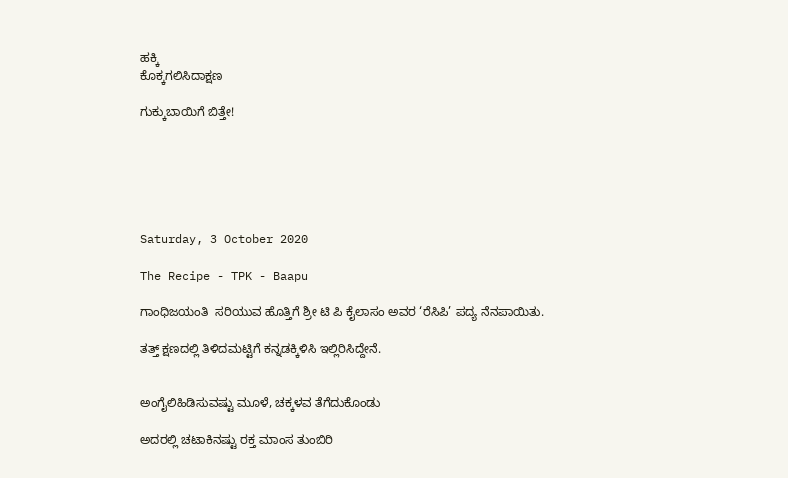ಹಕ್ಕಿ
ಕೊಕ್ಕಗಲಿಸಿದಾಕ್ಷಣ

ಗುಕ್ಕುಬಾಯಿಗೆ ಬಿತ್ತೇ!






Saturday, 3 October 2020

The Recipe - TPK - Baapu

ಗಾಂಧಿಜಯಂತಿ  ಸರಿಯುವ ಹೊತ್ತಿಗೆ ಶ್ರೀ ಟಿ ಪಿ ಕೈಲಾಸಂ ಅವರ ‘ರೆಸಿಪಿ’ ಪದ್ಯ ನೆನಪಾಯಿತು.

ತತ್ತ್ ಕ್ಷಣದಲ್ಲಿ ತಿಳಿದಮಟ್ಟಿಗೆ ಕನ್ನಡಕ್ಕಿಳಿಸಿ ಇಲ್ಲಿರಿಸಿದ್ದೇನೆ.


ಅಂಗೈಲಿಹಿಡಿಸುವಷ್ಟು ಮೂಳೆ, ಚಕ್ಕಳವ ತೆಗೆದುಕೊಂಡು

ಅದರಲ್ಲಿ ಚಟಾಕಿನಷ್ಟು ರಕ್ತ ಮಾಂಸ ತುಂಬಿರಿ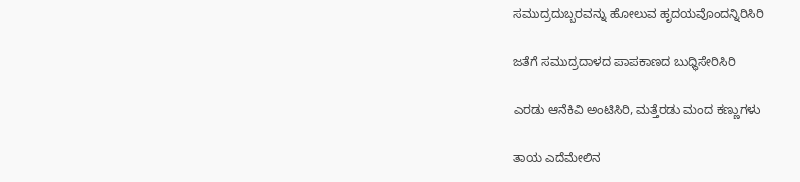ಸಮುದ್ರದುಬ್ಬರವನ್ನು ಹೋಲುವ ಹೃದಯವೊಂದನ್ನಿರಿಸಿರಿ

ಜತೆಗೆ ಸಮುದ್ರದಾಳದ ಪಾಪಕಾಣದ ಬುಧ್ಧಿಸೇರಿಸಿರಿ

ಎರಡು ಆನೆಕಿವಿ ಅಂಟಿಸಿರಿ, ಮತ್ತೆರಡು ಮಂದ ಕಣ್ಣುಗಳು

ತಾಯ ಎದೆಮೇಲಿನ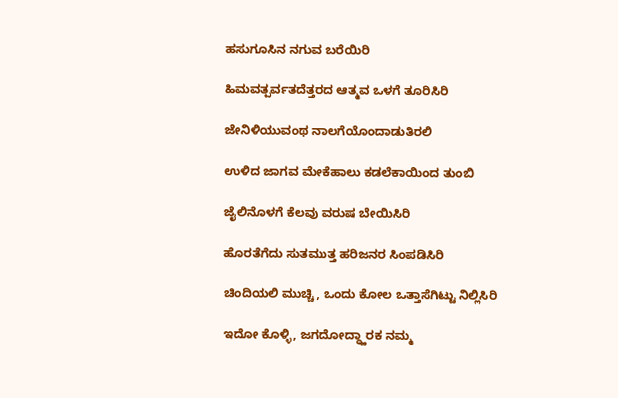ಹಸುಗೂಸಿನ ನಗುವ ಬರೆಯಿರಿ

ಹಿಮವತ್ಪರ್ವತದೆತ್ತರದ ಆತ್ಮವ ಒಳಗೆ ತೂರಿಸಿರಿ

ಜೇನಿಳಿಯುವಂಥ ನಾಲಗೆಯೊಂದಾಡುತಿರಲಿ

ಉಳಿದ ಜಾಗವ ಮೇಕೆಹಾಲು ಕಡಲೆಕಾಯಿಂದ ತುಂಬಿ

ಜೈಲಿನೊಳಗೆ ಕೆಲವು ವರುಷ ಬೇಯಿಸಿರಿ

ಹೊರತೆಗೆದು ಸುತಮುತ್ತ ಹರಿಜನರ ಸಿಂಪಡಿಸಿರಿ

ಚಿಂದಿಯಲಿ ಮುಚ್ಚಿ, ಒಂದು ಕೋಲ ಒತ್ತಾಸೆಗಿಟ್ಟು ನಿಲ್ಲಿಸಿರಿ

ಇದೋ ಕೊಳ್ಳಿ, ಜಗದೋದ್ಧ್ಹಾರಕ ನಮ್ಮ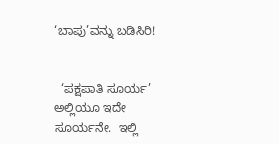‘ಬಾಪು’ವನ್ನು ಬಡಿಸಿರಿ!


  ‘ಪಕ್ಷಪಾತಿ ಸೂರ್ಯ’  ಅಲ್ಲಿಯೂ ಇದೇ ಸೂರ್ಯನೇ.  ಇಲ್ಲಿ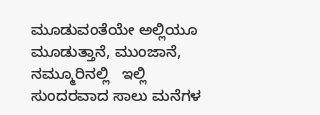ಮೂಡುವಂತೆಯೇ ಅಲ್ಲಿಯೂ  ಮೂಡುತ್ತಾನೆ, ಮುಂಜಾನೆ, ನಮ್ಮೂರಿನಲ್ಲಿ   ಇಲ್ಲಿ  ಸುಂದರವಾದ ಸಾಲು ಮನೆಗಳ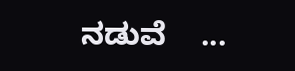ನಡುವೆ    ...